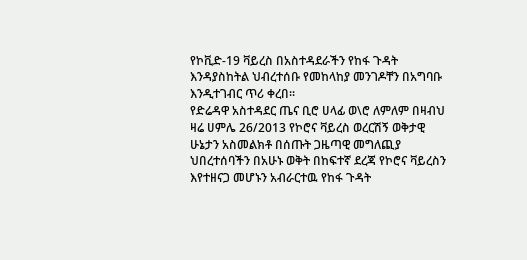የኮቪድ-19 ቫይረስ በአስተዳደራችን የከፋ ጉዳት እንዳያስከትል ህብረተሰቡ የመከላከያ መንገዶቸን በአግባቡ እንዲተገብር ጥሪ ቀረበ፡፡
የድሬዳዋ አስተዳደር ጤና ቢሮ ሀላፊ ወ\ሮ ለምለም በዛብህ ዛሬ ሀምሌ 26/2013 የኮሮና ቫይረስ ወረርሽኝ ወቅታዊ ሁኔታን አስመልክቶ በሰጡት ጋዜጣዊ መግለጪያ ህበረተሰባችን በአሁኑ ወቅት በከፍተኛ ደረጃ የኮሮና ቫይረስን እየተዘናጋ መሆኑን አብራርተዉ የከፋ ጉዳት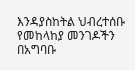እንዳያስከትል ህብረተሰቡ የመከላከያ መንገዶችን በአግባቡ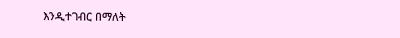እንዲተገብር በማለት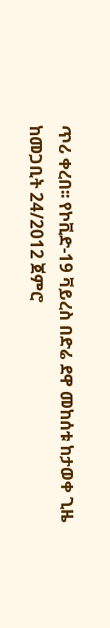ጥሪ ቀረበ፡፡ የኮቪድ-19 ቫይረስ በድሬ ደዋ መከሰቱ ከታወቀ ጊዜ ከመጋቢት 24/2012 ጀምሮ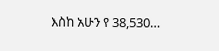እስከ አሁን የ 38,530…